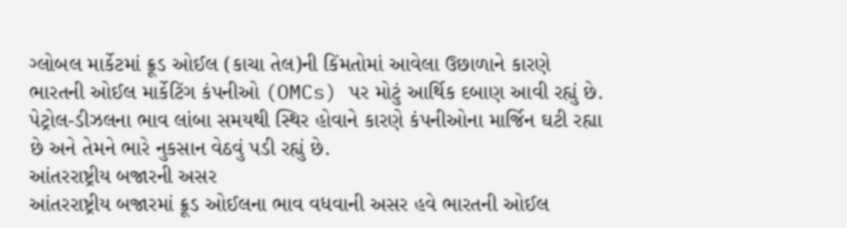ગ્લોબલ માર્કેટમાં ક્રૂડ ઓઈલ (કાચા તેલ)ની કિંમતોમાં આવેલા ઉછાળાને કારણે ભારતની ઓઈલ માર્કેટિંગ કંપનીઓ (OMCs) પર મોટું આર્થિક દબાણ આવી રહ્યું છે. પેટ્રોલ-ડીઝલના ભાવ લાંબા સમયથી સ્થિર હોવાને કારણે કંપનીઓના માર્જિન ઘટી રહ્યા છે અને તેમને ભારે નુકસાન વેઠવું પડી રહ્યું છે.
આંતરરાષ્ટ્રીય બજારની અસર
આંતરરાષ્ટ્રીય બજારમાં ક્રૂડ ઓઈલના ભાવ વધવાની અસર હવે ભારતની ઓઈલ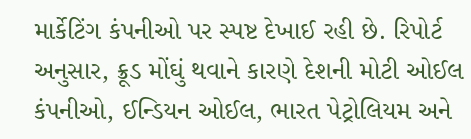માર્કેટિંગ કંપનીઓ પર સ્પષ્ટ દેખાઈ રહી છે. રિપોર્ટ અનુસાર, ક્રૂડ મોંઘું થવાને કારણે દેશની મોટી ઓઈલ કંપનીઓ, ઈન્ડિયન ઓઈલ, ભારત પેટ્રોલિયમ અને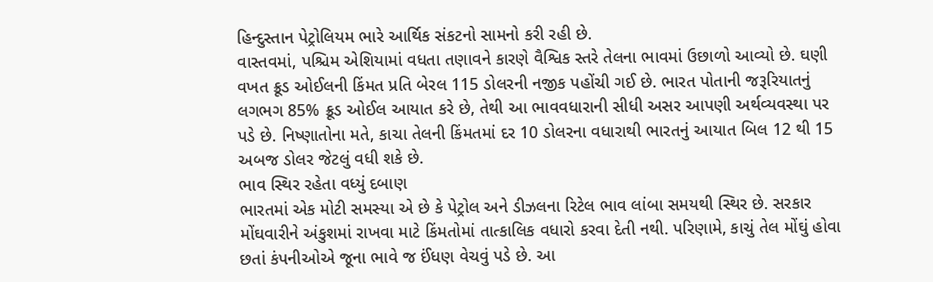હિન્દુસ્તાન પેટ્રોલિયમ ભારે આર્થિક સંકટનો સામનો કરી રહી છે.
વાસ્તવમાં, પશ્ચિમ એશિયામાં વધતા તણાવને કારણે વૈશ્વિક સ્તરે તેલના ભાવમાં ઉછાળો આવ્યો છે. ઘણી વખત ક્રૂડ ઓઈલની કિંમત પ્રતિ બેરલ 115 ડોલરની નજીક પહોંચી ગઈ છે. ભારત પોતાની જરૂરિયાતનું લગભગ 85% ક્રૂડ ઓઈલ આયાત કરે છે, તેથી આ ભાવવધારાની સીધી અસર આપણી અર્થવ્યવસ્થા પર પડે છે. નિષ્ણાતોના મતે, કાચા તેલની કિંમતમાં દર 10 ડોલરના વધારાથી ભારતનું આયાત બિલ 12 થી 15 અબજ ડોલર જેટલું વધી શકે છે.
ભાવ સ્થિર રહેતા વધ્યું દબાણ
ભારતમાં એક મોટી સમસ્યા એ છે કે પેટ્રોલ અને ડીઝલના રિટેલ ભાવ લાંબા સમયથી સ્થિર છે. સરકાર મોંઘવારીને અંકુશમાં રાખવા માટે કિંમતોમાં તાત્કાલિક વધારો કરવા દેતી નથી. પરિણામે, કાચું તેલ મોંઘું હોવા છતાં કંપનીઓએ જૂના ભાવે જ ઈંધણ વેચવું પડે છે. આ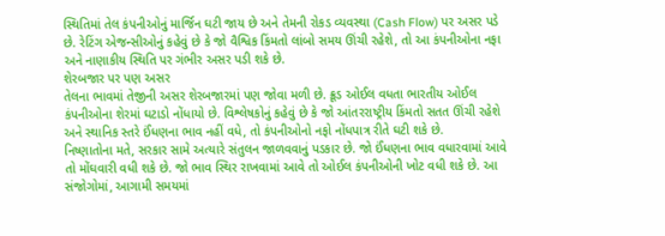સ્થિતિમાં તેલ કંપનીઓનું માર્જિન ઘટી જાય છે અને તેમની રોકડ વ્યવસ્થા (Cash Flow) પર અસર પડે છે. રેટિંગ એજન્સીઓનું કહેવું છે કે જો વૈશ્વિક કિંમતો લાંબો સમય ઊંચી રહેશે, તો આ કંપનીઓના નફા અને નાણાકીય સ્થિતિ પર ગંભીર અસર પડી શકે છે.
શેરબજાર પર પણ અસર
તેલના ભાવમાં તેજીની અસર શેરબજારમાં પણ જોવા મળી છે. ક્રૂડ ઓઈલ વધતા ભારતીય ઓઈલ કંપનીઓના શેરમાં ઘટાડો નોંધાયો છે. વિશ્લેષકોનું કહેવું છે કે જો આંતરરાષ્ટ્રીય કિંમતો સતત ઊંચી રહેશે અને સ્થાનિક સ્તરે ઈંધણના ભાવ નહીં વધે, તો કંપનીઓનો નફો નોંધપાત્ર રીતે ઘટી શકે છે.
નિષ્ણાતોના મતે, સરકાર સામે અત્યારે સંતુલન જાળવવાનું પડકાર છે. જો ઈંધણના ભાવ વધારવામાં આવે તો મોંઘવારી વધી શકે છે. જો ભાવ સ્થિર રાખવામાં આવે તો ઓઈલ કંપનીઓની ખોટ વધી શકે છે. આ સંજોગોમાં, આગામી સમયમાં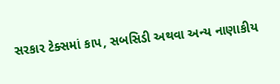સરકાર ટેક્સમાં કાપ, સબસિડી અથવા અન્ય નાણાકીય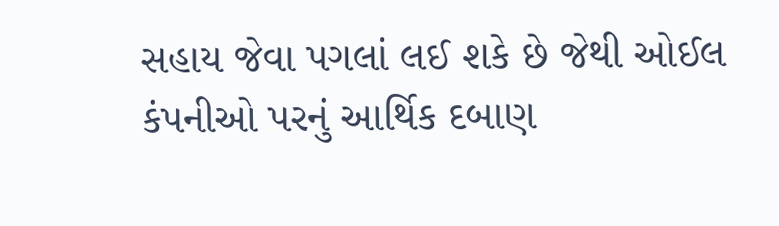સહાય જેવા પગલાં લઈ શકે છે જેથી ઓઈલ કંપનીઓ પરનું આર્થિક દબાણ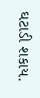ઘટાડી શકાય.